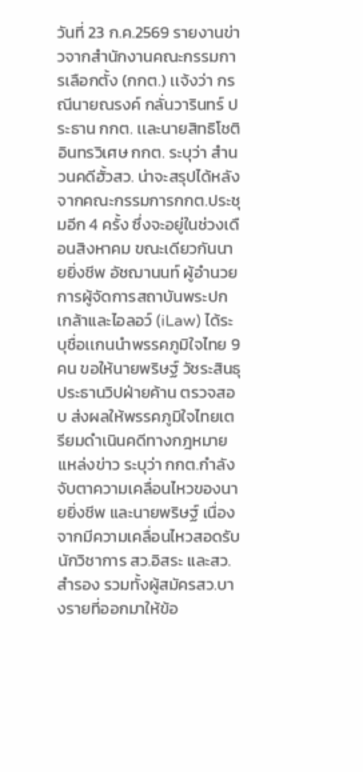วันที่ 23 ก.ค.2569 รายงานข่าวจากสำนักงานคณะกรรมการเลือกตั้ง (กกต.) เเจ้งว่า กรณีนายณรงค์ กลั่นวารินทร์ ประธาน กกต. เเละนายสิทธิโชติ อินทรวิเศษ กกต. ระบุว่า สำนวนคดีฮั้วสว. น่าจะสรุปได้หลังจากคณะกรรมการกกต.ประชุมอีก 4 ครั้ง ซึ่งจะอยู่ในช่วงเดือนสิงหาคม ขณะเดียวกันนายยิ่งชีพ อัชฌานนท์ ผู้อำนวยการผู้จัดการสถาบันพระปกเกล้าและไอลอว์ (iLaw) ได้ระบุชื่อเเกนนำพรรคภูมิใจไทย 9 คน ขอให้นายพริษฐ์ วัชระสินธุ ประธานวิปฝ่ายค้าน ตรวจสอบ ส่งผลให้พรรคภูมิใจไทยเตรียมดำเนินคดีทางกฎหมาย
เเหล่งข่าว ระบุว่า กกต.กำลังจับตาความเคลื่อนไหวของนายยิ่งชีพ และนายพริษฐ์ เนื่องจากมีความเคลื่อนไหวสอดรับนักวิชาการ สว.อิสระ และสว.สำรอง รวมทั้งผู้สมัครสว.บางรายที่ออกมาให้ข้อ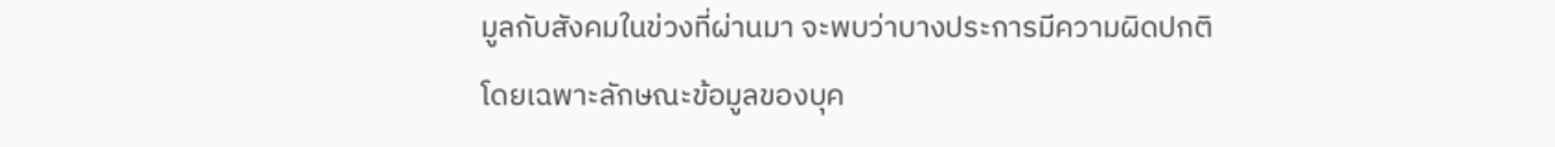มูลกับสังคมในข่วงที่ผ่านมา จะพบว่าบางประการมีความผิดปกติ
โดยเฉพาะลักษณะข้อมูลของบุค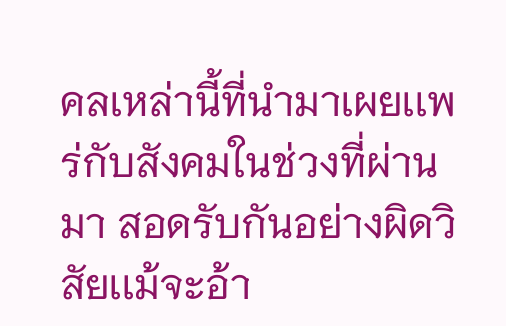คลเหล่านี้ที่นำมาเผยเเพร่กับสังคมในช่วงที่ผ่านมา สอดรับกันอย่างผิดวิสัยเเม้จะอ้า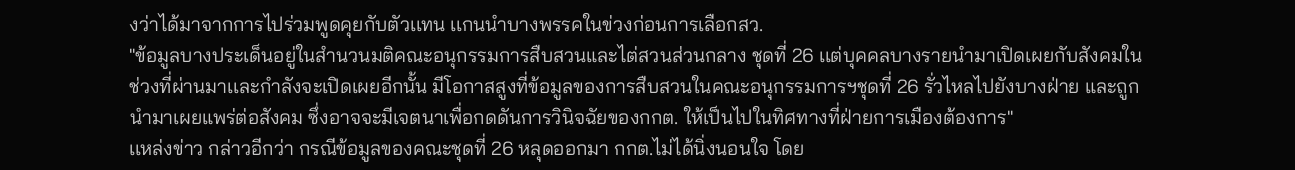งว่าได้มาจากการไปร่วมพูดคุยกับตัวเเทน เเกนนำบางพรรคในข่วงก่อนการเลือกสว.
"ข้อมูลบางประเด็นอยู่ในสำนวนมติคณะอนุกรรมการสืบสวนและไต่สวนส่วนกลาง ชุดที่ 26 เเต่บุคคลบางรายนำมาเปิดเผยกับสังคมในช่วงที่ผ่านมาเเละกำลังจะเปิดเผยอีกนั้น มีโอกาสสูงที่ข้อมูลของการสืบสวนในคณะอนุกรรมการฯชุดที่ 26 รั่วไหลไปยังบางฝ่าย และถูกนำมาเผยแพร่ต่อสังคม ซึ่งอาจจะมีเจตนาเพื่อกดดันการวินิจฉัยของกกต. ให้เป็นไปในทิศทางที่ฝ่ายการเมืองต้องการ"
เเหล่งข่าว กล่าวอีกว่า กรณีข้อมูลของคณะชุดที่ 26 หลุดออกมา กกต.ไม่ได้นิ่งนอนใจ โดย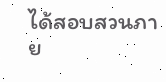ได้สอบสวนภาย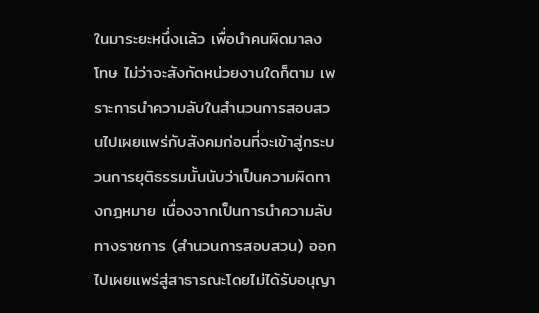ในมาระยะหนึ่งเเล้ว เพื่อนำคนผิดมาลงโทษ ไม่ว่าจะสังกัดหน่วยงานใดก็ตาม เพราะการนำความลับในสำนวนการสอบสวนไปเผยแพร่กับสังคมก่อนที่จะเข้าสู่กระบวนการยุติธรรมนั้นนับว่าเป็นความผิดทางกฎหมาย เนื่องจากเป็นการนำความลับทางราชการ (สำนวนการสอบสวน) ออกไปเผยเเพร่สู่สาธารณะโดยไม่ได้รับอนุญา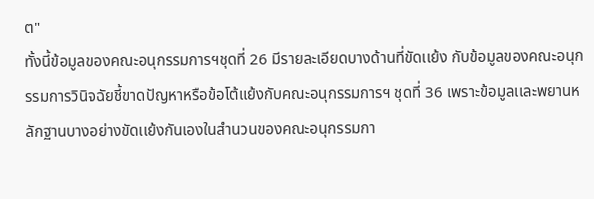ต"
ทั้งนี้ข้อมูลของคณะอนุกรรมการฯชุดที่ 26 มีรายละเอียดบางด้านที่ขัดเเย้ง กับข้อมูลของคณะอนุกรรมการวินิจฉัยชี้ขาดปัญหาหรือข้อโต้แย้งกับคณะอนุกรรมการฯ ชุดที่ 36 เพราะข้อมูลเเละพยานหลักฐานบางอย่างขัดเเย้งกันเองในสำนวนของคณะอนุกรรมกา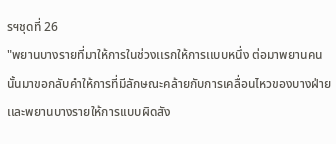รฯชุดที่ 26
"พยานบางรายที่มาให้การในช่วงเเรกให้การเเบบหนึ่ง ต่อมาพยานคนนั้นมาขอกลับคำให้การที่มีลักษณะคล้ายกับการเคลื่อนไหวของบางฝ่าย เเละพยานบางรายให้การเเบบผิดสัง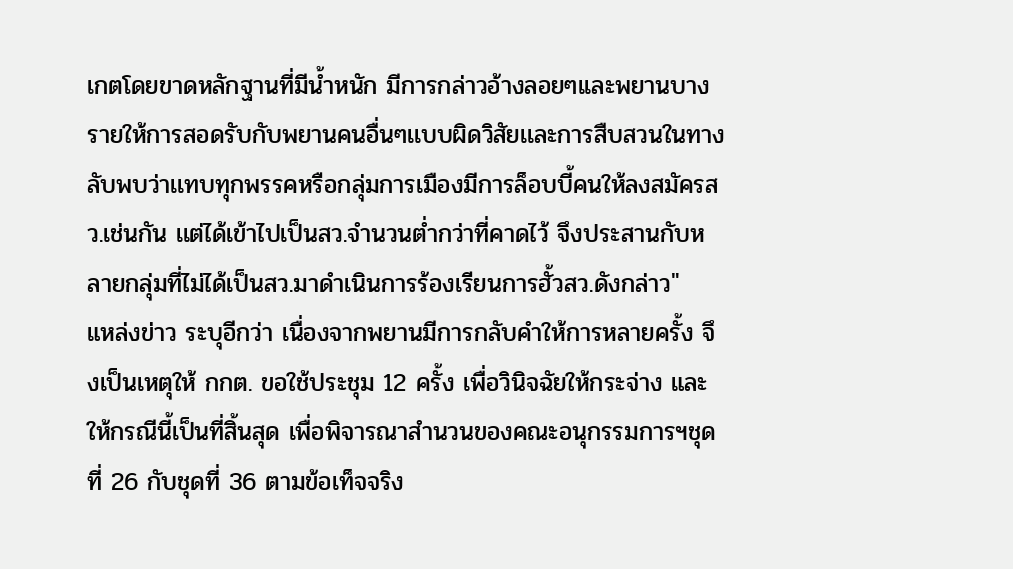เกตโดยขาดหลักฐานที่มีน้ำหนัก มีการกล่าวอ้างลอยๆเเละพยานบางรายให้การสอดรับกับพยานคนอื่นๆเเบบผิดวิสัยเเละการสืบสวนในทางลับพบว่าเเทบทุกพรรคหรือกลุ่มการเมืองมีการล็อบบี้คนให้ลงสมัครสว.เช่นกัน เเต่ได้เข้าไปเป็นสว.จำนวนต่ำกว่าที่คาดไว้ จึงประสานกับหลายกลุ่มที่ไม่ได้เป็นสว.มาดำเนินการร้องเรียนการฮั้วสว.ดังกล่าว"
แหล่งข่าว ระบุอีกว่า เนื่องจากพยานมีการกลับคำให้การหลายครั้ง จึงเป็นเหตุให้ กกต. ขอใช้ประชุม 12 ครั้ง เพื่อวินิจฉัยให้กระจ่าง และให้กรณีนี้เป็นที่สิ้นสุด เพื่อพิจารณาสำนวนของคณะอนุกรรมการฯชุดที่ 26 กับชุดที่ 36 ตามข้อเท็จจริง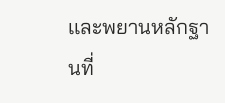เเละพยานหลักฐานที่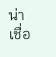น่าเชื่อ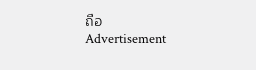ถือ
Advertisement